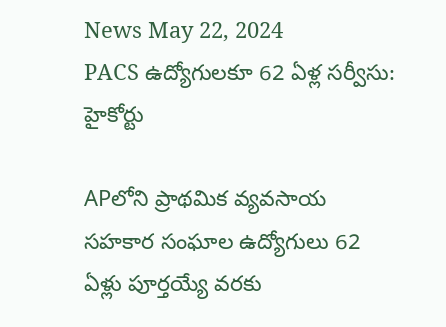News May 22, 2024
PACS ఉద్యోగులకూ 62 ఏళ్ల సర్వీసు: హైకోర్టు

APలోని ప్రాథమిక వ్యవసాయ సహకార సంఘాల ఉద్యోగులు 62 ఏళ్లు పూర్తయ్యే వరకు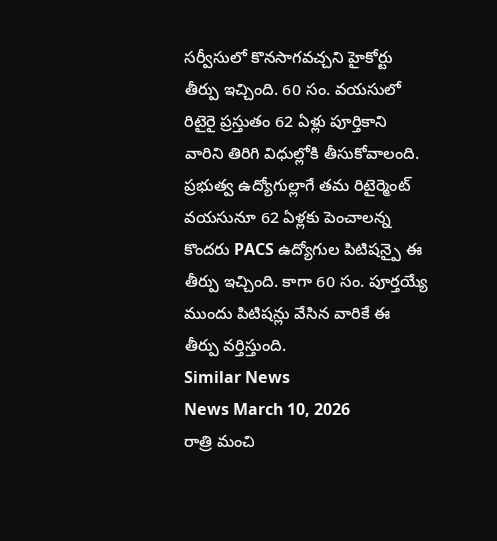సర్వీసులో కొనసాగవచ్చని హైకోర్టు తీర్పు ఇచ్చింది. 60 సం. వయసులో రిటైరై ప్రస్తుతం 62 ఏళ్లు పూర్తికాని వారిని తిరిగి విధుల్లోకి తీసుకోవాలంది. ప్రభుత్వ ఉద్యోగుల్లాగే తమ రిటైర్మెంట్ వయసునూ 62 ఏళ్లకు పెంచాలన్న కొందరు PACS ఉద్యోగుల పిటిషన్పై ఈ తీర్పు ఇచ్చింది. కాగా 60 సం. పూర్తయ్యే ముందు పిటిషన్లు వేసిన వారికే ఈ తీర్పు వర్తిస్తుంది.
Similar News
News March 10, 2026
రాత్రి మంచి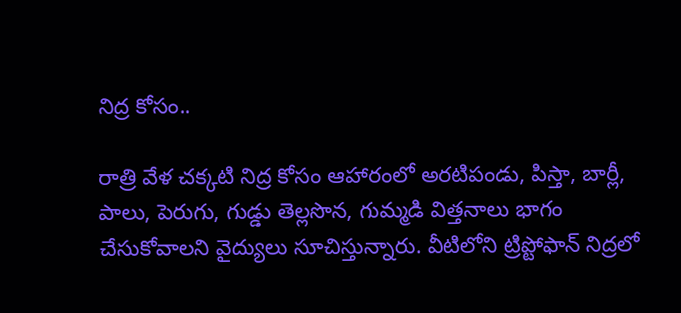నిద్ర కోసం..

రాత్రి వేళ చక్కటి నిద్ర కోసం ఆహారంలో అరటిపండు, పిస్తా, బార్లీ, పాలు, పెరుగు, గుడ్డు తెల్లసొన, గుమ్మడి విత్తనాలు భాగం చేసుకోవాలని వైద్యులు సూచిస్తున్నారు. వీటిలోని ట్రిప్టోఫాన్ నిద్రలో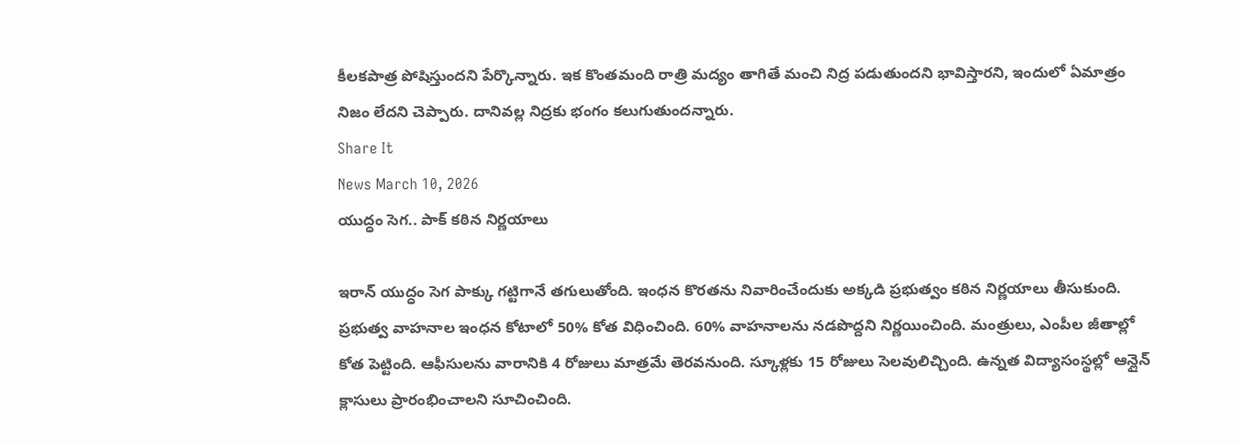కీలకపాత్ర పోషిస్తుందని పేర్కొన్నారు. ఇక కొంతమంది రాత్రి మద్యం తాగితే మంచి నిద్ర పడుతుందని భావిస్తారని, ఇందులో ఏమాత్రం నిజం లేదని చెప్పారు. దానివల్ల నిద్రకు భంగం కలుగుతుందన్నారు.
Share It
News March 10, 2026
యుద్ధం సెగ.. పాక్ కఠిన నిర్ణయాలు

ఇరాన్ యుద్ధం సెగ పాక్కు గట్టిగానే తగులుతోంది. ఇంధన కొరతను నివారించేందుకు అక్కడి ప్రభుత్వం కఠిన నిర్ణయాలు తీసుకుంది. ప్రభుత్వ వాహనాల ఇంధన కోటాలో 50% కోత విధించింది. 60% వాహనాలను నడపొద్దని నిర్ణయించింది. మంత్రులు, ఎంపీల జీతాల్లో కోత పెట్టింది. ఆఫీసులను వారానికి 4 రోజులు మాత్రమే తెరవనుంది. స్కూళ్లకు 15 రోజులు సెలవులిచ్చింది. ఉన్నత విద్యాసంస్థల్లో ఆన్లైన్ క్లాసులు ప్రారంభించాలని సూచించింది.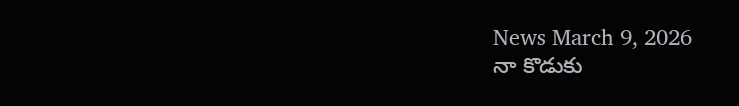News March 9, 2026
నా కొడుకు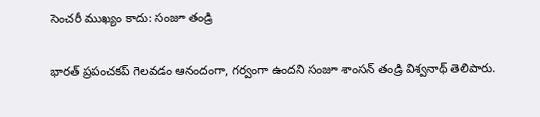సెంచరీ ముఖ్యం కాదు: సంజూ తండ్రి

భారత్ ప్రపంచకప్ గెలవడం ఆనందంగా, గర్వంగా ఉందని సంజూ శాంసన్ తండ్రి విశ్వనాథ్ తెలిపారు.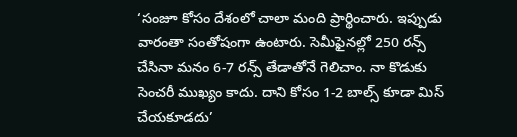‘సంజూ కోసం దేశంలో చాలా మంది ప్రార్థించారు. ఇప్పుడు వారంతా సంతోషంగా ఉంటారు. సెమీఫైనల్లో 250 రన్స్ చేసినా మనం 6-7 రన్స్ తేడాతోనే గెలిచాం. నా కొడుకు సెంచరీ ముఖ్యం కాదు. దాని కోసం 1-2 బాల్స్ కూడా మిస్ చేయకూడదు’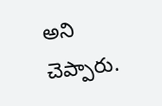అని చెప్పారు.